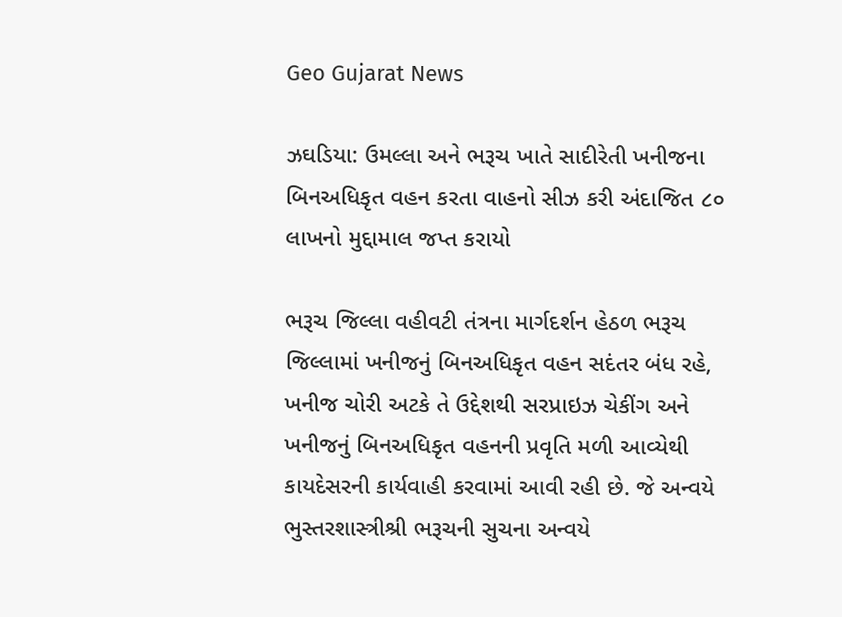Geo Gujarat News

ઝઘડિયા: ઉમલ્લા અને ભરૂચ ખાતે સાદીરેતી ખનીજના બિનઅધિકૃત વહન કરતા વાહનો સીઝ કરી અંદાજિત ૮૦ લાખનો મુદ્દામાલ જપ્ત કરાયો

ભરૂચ જિલ્લા વહીવટી તંત્રના માર્ગદર્શન હેઠળ ભરૂચ જિલ્લામાં ખનીજનું બિનઅધિકૃત વહન સદંતર બંધ રહે, ખનીજ ચોરી અટકે તે ઉદ્દેશથી સરપ્રાઇઝ ચેકીંગ અને ખનીજનું બિનઅધિકૃત વહનની પ્રવૃતિ મળી આવ્યેથી કાયદેસરની કાર્યવાહી કરવામાં આવી રહી છે. જે અન્વયે ભુસ્તરશાસ્ત્રીશ્રી ભરૂચની સુચના અન્વયે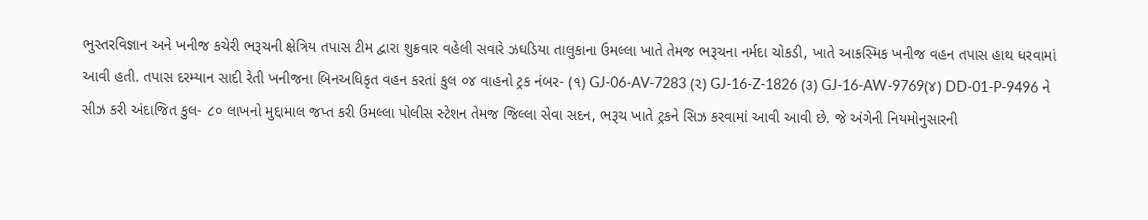ભુસ્તરવિજ્ઞાન અને ખનીજ કચેરી ભરૂચની ક્ષેત્રિય તપાસ ટીમ દ્વારા શુક્રવાર વહેલી સવારે ઝઘડિયા તાલુકાના ઉમલ્લા ખાતે તેમજ ભરૂચના નર્મદા ચોકડી, ખાતે આકસ્મિક ખનીજ વહન તપાસ હાથ ધરવામાં આવી હતી. તપાસ દરમ્યાન સાદી રેતી ખનીજના બિનઅધિકૃત વહન કરતાં કુલ ૦૪ વાહનો ટ્રક નંબર- (૧) GJ-06-AV-7283 (૨) GJ-16-Z-1826 (૩) GJ-16-AW-9769(૪) DD-01-P-9496 ને સીઝ કરી અંદાજિત કુલ- ૮૦ લાખનો મુદ્દામાલ જપ્ત કરી ઉમલ્લા પોલીસ સ્ટેશન તેમજ જિલ્લા સેવા સદન, ભરૂચ ખાતે ટ્રકને સિઝ કરવામાં આવી આવી છે. જે અંગેની નિયમોનુસારની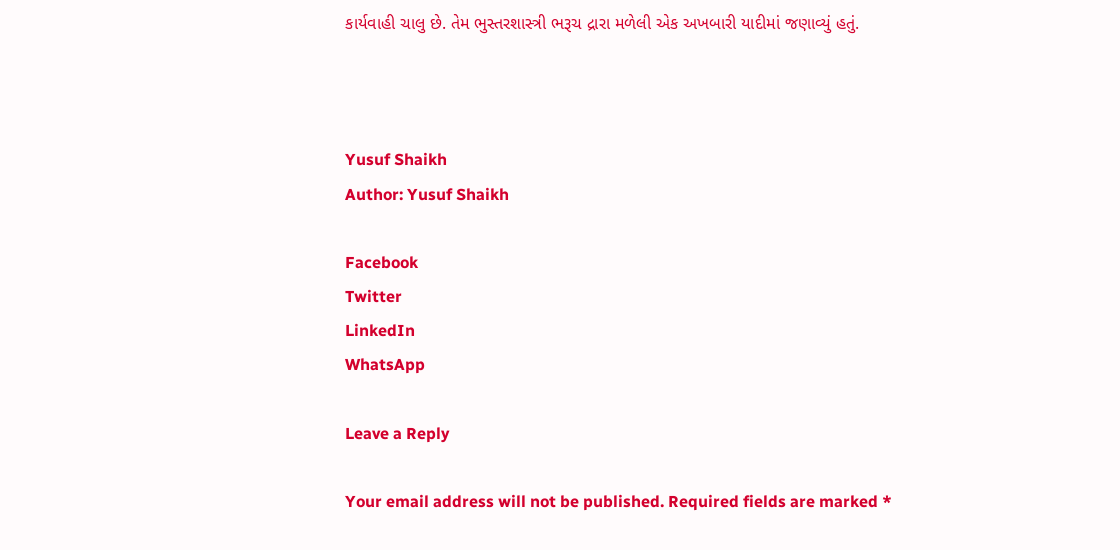કાર્યવાહી ચાલુ છે. તેમ ભુસ્તરશાસ્ત્રી ભરૂચ દ્રારા મળેલી એક અખબારી યાદીમાં જણાવ્યું હતું.



Yusuf Shaikh
Author: Yusuf Shaikh

Facebook
Twitter
LinkedIn
WhatsApp

Leave a Reply

Your email address will not be published. Required fields are marked *